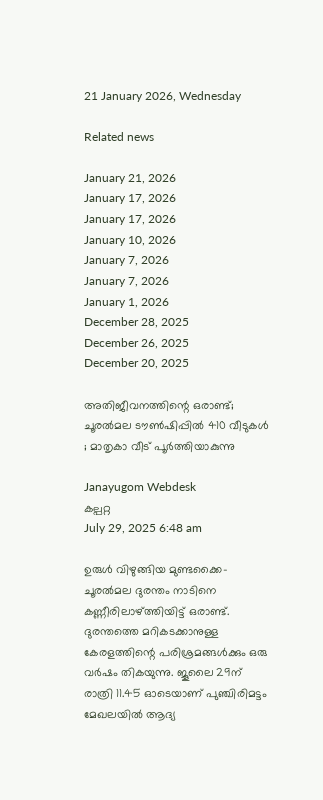21 January 2026, Wednesday

Related news

January 21, 2026
January 17, 2026
January 17, 2026
January 10, 2026
January 7, 2026
January 7, 2026
January 1, 2026
December 28, 2025
December 26, 2025
December 20, 2025

അതിജീവനത്തിന്റെ ഒരാണ്ട്; ചൂരല്‍മല ടൗൺഷിപ്പിൽ 410 വീടുകൾ ; മാതൃകാ വീട് പൂർത്തിയാകുന്നു

Janayugom Webdesk
കല്പറ്റ
July 29, 2025 6:48 am

ഉരുൾ വിഴുങ്ങിയ മുണ്ടക്കൈ-ചൂരൽമല ദുരന്തം നാടിനെ കണ്ണീരിലാഴ്ത്തിയിട്ട് ഒരാണ്ട്. ദുരന്തത്തെ മറികടക്കാനുള്ള കേരളത്തിന്റെ പരിശ്രമങ്ങള്‍ക്കും ഒരു വർഷം തികയുന്നു. ജൂലൈ 29ന് രാത്രി 11.45 ഓടെയാണ് പുഞ്ചിരിമട്ടം മേഖലയിൽ ആദ്യ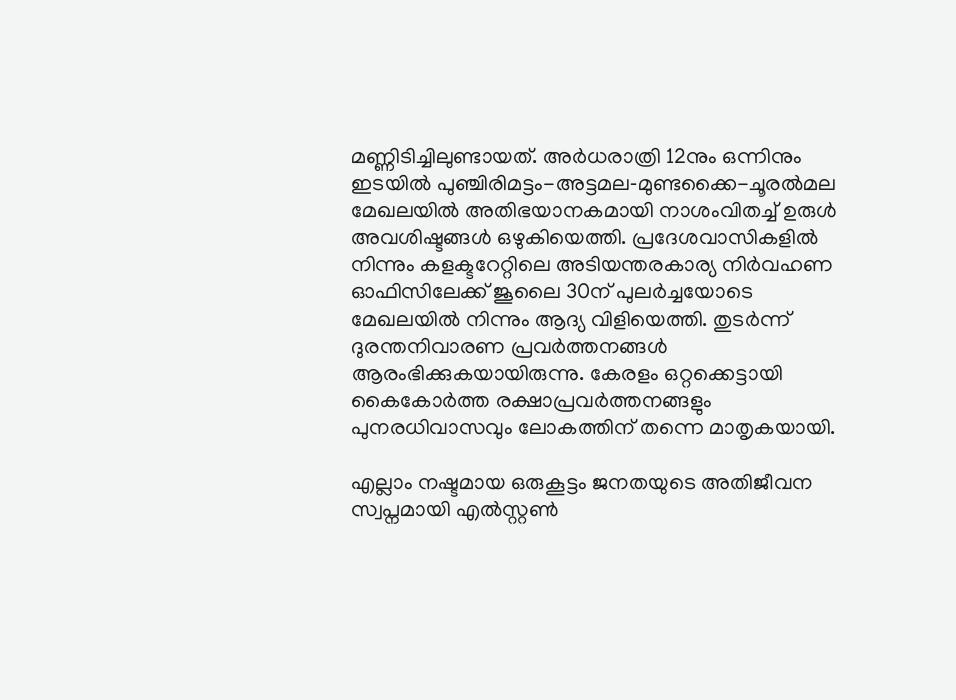മണ്ണിടിച്ചിലുണ്ടായത്. അർധരാത്രി 12നും ഒന്നിനും ഇടയിൽ പുഞ്ചിരിമട്ടം-അട്ടമല‑മുണ്ടക്കൈ-ചൂരൽമല മേഖലയിൽ അതിഭയാനകമായി നാശംവിതച്ച് ഉരുൾ അവശിഷ്ടങ്ങൾ ഒഴുകിയെത്തി. പ്രദേശവാസികളിൽ നിന്നും കളക്ടറേറ്റിലെ അടിയന്തരകാര്യ നിർവഹണ ഓഫിസിലേക്ക് ജൂലൈ 30ന് പുലർച്ചയോടെ മേഖലയിൽ നിന്നും ആദ്യ വിളിയെത്തി. തുടർന്ന് ദുരന്തനിവാരണ പ്രവർത്തനങ്ങൾ ആരംഭിക്കുകയായിരുന്നു. കേരളം ഒറ്റക്കെട്ടായി കൈകോര്‍ത്ത രക്ഷാപ്രവര്‍ത്തനങ്ങളും പുനരധിവാസവും ലോകത്തിന് തന്നെ മാതൃകയായി.

എല്ലാം നഷ്ടമായ ഒരുകൂട്ടം ജനതയുടെ അതിജീവന സ്വപ്നമായി എൽസ്റ്റൺ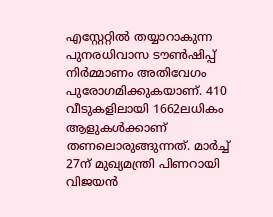എസ്റ്റേറ്റിൽ തയ്യാറാകുന്ന പുനരധിവാസ ടൗൺഷിപ്പ് നിര്‍മ്മാണം അതിവേഗം പുരോഗമിക്കുകയാണ്. 410 വീടുകളിലായി 1662ലധികം ആളുകൾക്കാണ് തണലൊരുങ്ങുന്നത്. മാർച്ച് 27ന് മുഖ്യമന്ത്രി പിണറായി വിജയൻ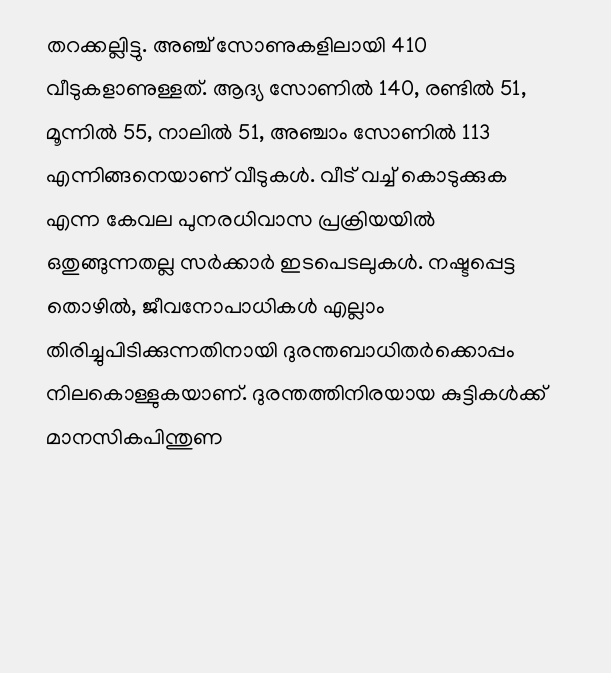തറക്കല്ലിട്ടു. അഞ്ച് സോണുകളിലായി 410 വീടുകളാണുള്ളത്. ആദ്യ സോണിൽ 140, രണ്ടിൽ 51, മൂന്നിൽ 55, നാലിൽ 51, അഞ്ചാം സോണിൽ 113 എന്നിങ്ങനെയാണ് വീടുകള്‍. വീട് വച്ച് കൊടുക്കുക എന്ന കേവല പുനരധിവാസ പ്രക്രിയയിൽ ഒതുങ്ങുന്നതല്ല സർക്കാർ ഇടപെടലുകൾ. നഷ്ടപ്പെട്ട തൊഴിൽ, ജീവനോപാധികൾ എല്ലാം തിരിച്ചുപിടിക്കുന്നതിനായി ദുരന്തബാധിതർക്കൊപ്പം നിലകൊള്ളുകയാണ്. ദുരന്തത്തിനിരയായ കുട്ടികള്‍ക്ക് മാനസികപിന്തുണ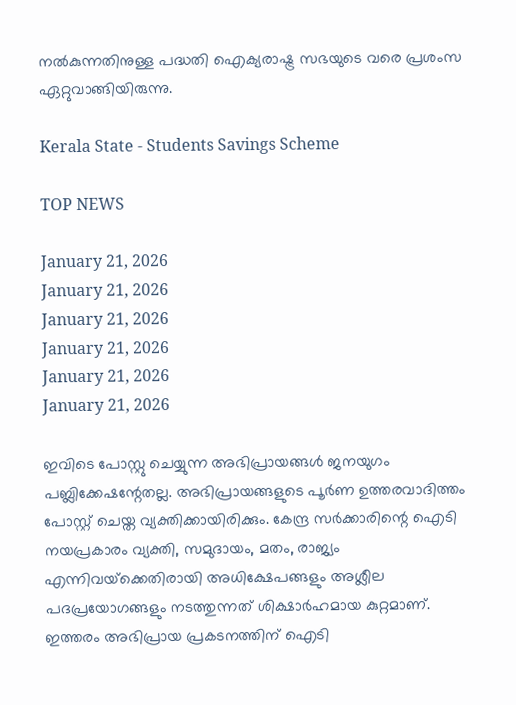നല്‍കുന്നതിനുള്ള പദ്ധതി ഐക്യരാഷ്ട്ര സഭയുടെ വരെ പ്രശംസ ഏറ്റുവാങ്ങിയിരുന്നു.

Kerala State - Students Savings Scheme

TOP NEWS

January 21, 2026
January 21, 2026
January 21, 2026
January 21, 2026
January 21, 2026
January 21, 2026

ഇവിടെ പോസ്റ്റു ചെയ്യുന്ന അഭിപ്രായങ്ങള്‍ ജനയുഗം പബ്ലിക്കേഷന്റേതല്ല. അഭിപ്രായങ്ങളുടെ പൂര്‍ണ ഉത്തരവാദിത്തം പോസ്റ്റ് ചെയ്ത വ്യക്തിക്കായിരിക്കും. കേന്ദ്ര സര്‍ക്കാരിന്റെ ഐടി നയപ്രകാരം വ്യക്തി, സമുദായം, മതം, രാജ്യം എന്നിവയ്‌ക്കെതിരായി അധിക്ഷേപങ്ങളും അശ്ലീല പദപ്രയോഗങ്ങളും നടത്തുന്നത് ശിക്ഷാര്‍ഹമായ കുറ്റമാണ്. ഇത്തരം അഭിപ്രായ പ്രകടനത്തിന് ഐടി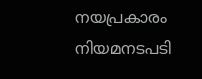നയപ്രകാരം നിയമനടപടി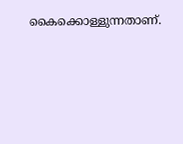കൈക്കൊള്ളുന്നതാണ്.